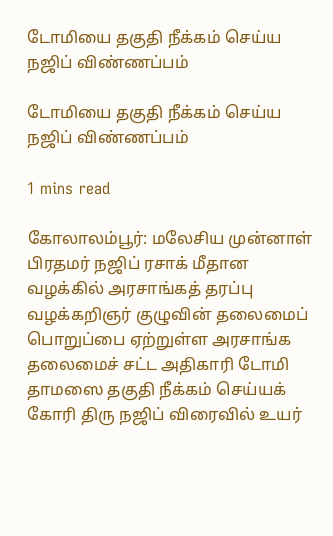டோமியை தகுதி நீக்கம் செய்ய நஜிப் விண்ணப்பம்

டோமியை தகுதி நீக்கம் செய்ய நஜிப் விண்ணப்பம்

1 mins read

கோலாலம்பூர்: மலேசிய முன்னாள் பிரதமர் நஜிப் ரசாக் மீதான வழக்கில் அரசாங்கத் தரப்பு வழக்கறிஞர் குழுவின் தலைமைப் பொறுப்பை ஏற்றுள்ள அரசாங்க தலைமைச் சட்ட அதிகாரி டோமி தாமஸை தகுதி நீக்கம் செய்யக் கோரி திரு நஜிப் விரைவில் உயர்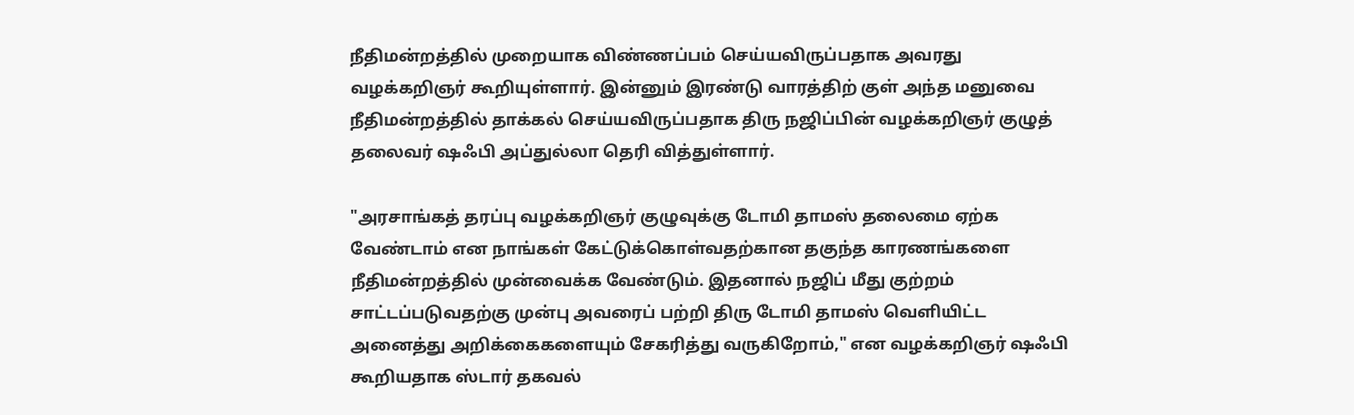நீதிமன்றத்தில் முறையாக விண்ணப்பம் செய்யவிருப்பதாக அவரது வழக்கறிஞர் கூறியுள்ளார். இன்னும் இரண்டு வாரத்திற் குள் அந்த மனுவை நீதிமன்றத்தில் தாக்கல் செய்யவிருப்பதாக திரு நஜிப்பின் வழக்கறிஞர் குழுத் தலைவர் ஷஃபி அப்துல்லா தெரி வித்துள்ளார்.

"அரசாங்கத் தரப்பு வழக்கறிஞர் குழுவுக்கு டோமி தாமஸ் தலைமை ஏற்க வேண்டாம் என நாங்கள் கேட்டுக்கொள்வதற்கான தகுந்த காரணங்களை நீதிமன்றத்தில் முன்வைக்க வேண்டும். இதனால் நஜிப் மீது குற்றம் சாட்டப்படுவதற்கு முன்பு அவரைப் பற்றி திரு டோமி தாமஸ் வெளியிட்ட அனைத்து அறிக்கைகளையும் சேகரித்து வருகிறோம்," என வழக்கறிஞர் ஷஃபி கூறியதாக ஸ்டார் தகவல்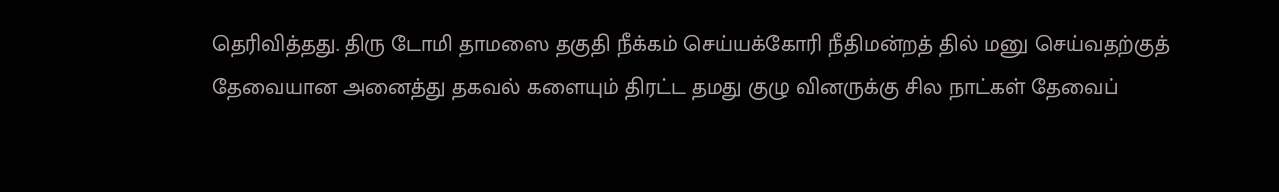தெரிவித்தது. திரு டோமி தாமஸை தகுதி நீக்கம் செய்யக்கோரி நீதிமன்றத் தில் மனு செய்வதற்குத் தேவையான அனைத்து தகவல் களையும் திரட்ட தமது குழு வினருக்கு சில நாட்கள் தேவைப்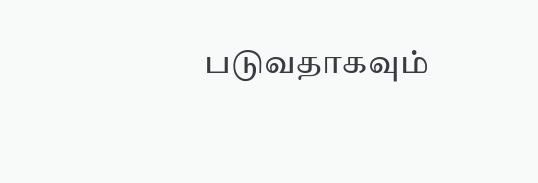படுவதாகவும்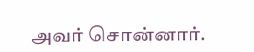அவர் சொன்னார்.